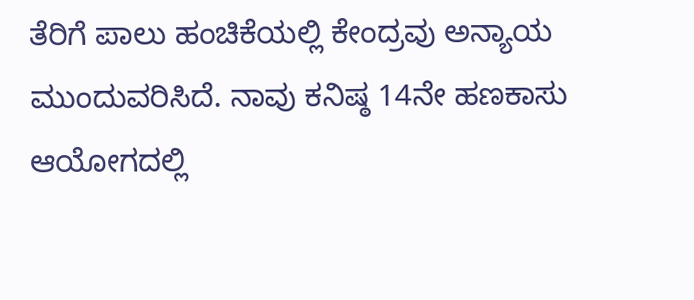ತೆರಿಗೆ ಪಾಲು ಹಂಚಿಕೆಯಲ್ಲಿ ಕೇಂದ್ರವು ಅನ್ಯಾಯ ಮುಂದುವರಿಸಿದೆ. ನಾವು ಕನಿಷ್ಠ 14ನೇ ಹಣಕಾಸು ಆಯೋಗದಲ್ಲಿ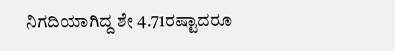ನಿಗದಿಯಾಗಿದ್ದ ಶೇ 4.71ರಷ್ಟಾದರೂ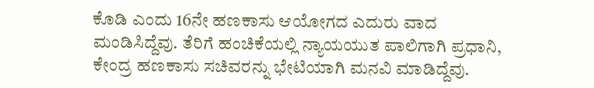ಕೊಡಿ ಎಂದು 16ನೇ ಹಣಕಾಸು ಆಯೋಗದ ಎದುರು ವಾದ ಮಂಡಿಸಿದ್ದೆವು. ತೆರಿಗೆ ಹಂಚಿಕೆಯಲ್ಲಿ ನ್ಯಾಯಯುತ ಪಾಲಿಗಾಗಿ ಪ್ರಧಾನಿ, ಕೇಂದ್ರ ಹಣಕಾಸು ಸಚಿವರನ್ನು ಭೇಟಿಯಾಗಿ ಮನವಿ ಮಾಡಿದ್ದೆವು.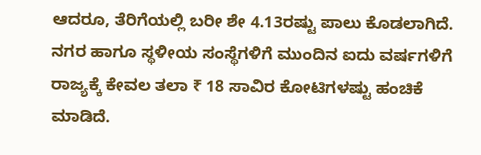ಆದರೂ, ತೆರಿಗೆಯಲ್ಲಿ ಬರೀ ಶೇ 4.13ರಷ್ಟು ಪಾಲು ಕೊಡಲಾಗಿದೆ. ನಗರ ಹಾಗೂ ಸ್ಥಳೀಯ ಸಂಸ್ಥೆಗಳಿಗೆ ಮುಂದಿನ ಐದು ವರ್ಷಗಳಿಗೆ ರಾಜ್ಯಕ್ಕೆ ಕೇವಲ ತಲಾ ₹ 18 ಸಾವಿರ ಕೋಟಿಗಳಷ್ಟು ಹಂಚಿಕೆ ಮಾಡಿದೆ.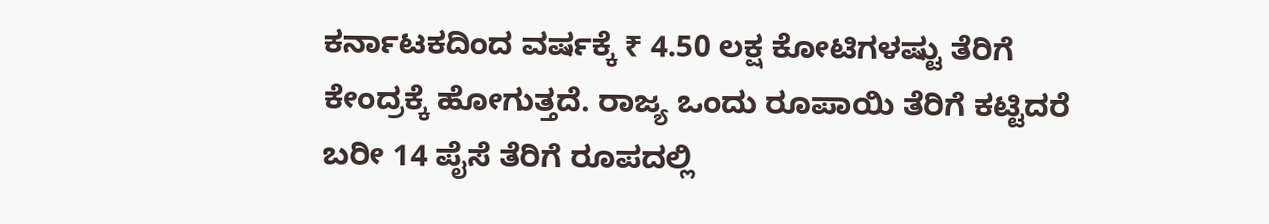ಕರ್ನಾಟಕದಿಂದ ವರ್ಷಕ್ಕೆ ₹ 4.50 ಲಕ್ಷ ಕೋಟಿಗಳಷ್ಟು ತೆರಿಗೆ ಕೇಂದ್ರಕ್ಕೆ ಹೋಗುತ್ತದೆ. ರಾಜ್ಯ ಒಂದು ರೂಪಾಯಿ ತೆರಿಗೆ ಕಟ್ಟಿದರೆ ಬರೀ 14 ಪೈಸೆ ತೆರಿಗೆ ರೂಪದಲ್ಲಿ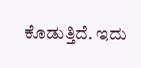ಕೊಡುತ್ತಿದೆ. ಇದು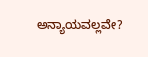ಅನ್ಯಾಯವಲ್ಲವೇ?